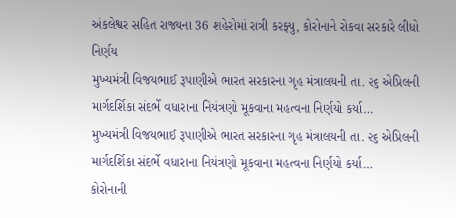અંકલેશ્વર સહિત રાજ્યના 36 શહેરોમાં રાત્રી કરફ્યુ, કોરોનાને રોકવા સરકારે લીધો નિર્ણય
મુખ્યમંત્રી વિજયભાઈ રૂપાણીએ ભારત સરકારના ગૃહ મંત્રાલયની તા. ૨૬ એપ્રિલની માર્ગદર્શિકા સંદર્ભે વધારાના નિયંત્રણો મૂકવાના મહત્વના નિર્ણયો કર્યા…
મુખ્યમંત્રી વિજયભાઈ રૂપાણીએ ભારત સરકારના ગૃહ મંત્રાલયની તા. ૨૬ એપ્રિલની માર્ગદર્શિકા સંદર્ભે વધારાના નિયંત્રણો મૂકવાના મહત્વના નિર્ણયો કર્યા…
કોરોનાની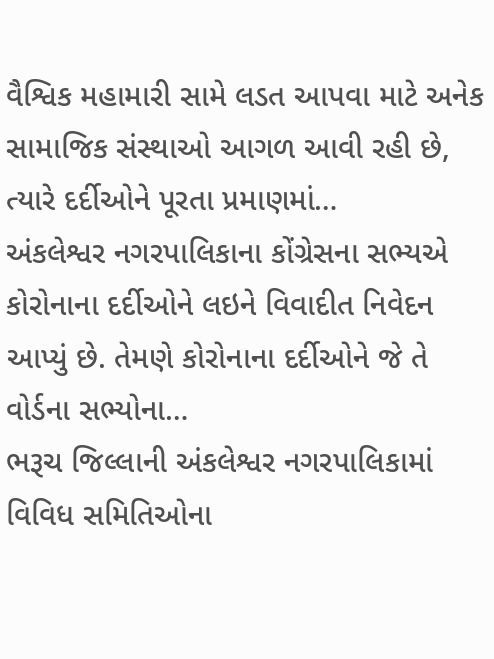વૈશ્વિક મહામારી સામે લડત આપવા માટે અનેક સામાજિક સંસ્થાઓ આગળ આવી રહી છે, ત્યારે દર્દીઓને પૂરતા પ્રમાણમાં…
અંકલેશ્વર નગરપાલિકાના કોંગ્રેસના સભ્યએ કોરોનાના દર્દીઓને લઇને વિવાદીત નિવેદન આપ્યું છે. તેમણે કોરોનાના દર્દીઓને જે તે વોર્ડના સભ્યોના…
ભરૂચ જિલ્લાની અંકલેશ્વર નગરપાલિકામાં વિવિધ સમિતિઓના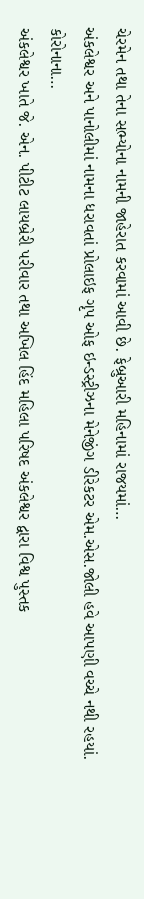ચેરમેન તથા તેના સભ્યોના નામની જાહેરાત કરવામાં આવી છે. ફેબ્રુઆરી મહિનામાં રાજયમાં…
અંકલેશ્વર અને પાનોલીમાં નામના ધરાવતાં પ્રોલાઇફ ગૃપ ઓફ ઇન્ડસ્ટ્રીઝના મેનેજીંગ ડીરેકટર એમ.એસ.જોલી હવે આપણી વચ્ચે નથી રહયાં. કોરોનાના…
અંકલેશ્વર ખાતે જે. એન. પીટીટ લાયબ્રેરી પરીવાર તથા અખિલ હિંદ મહિલા પરિષદ અંકલેશ્વર દ્વારા વિશ્વ પુસ્તક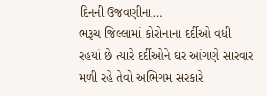દિનની ઉજવણીના…
ભરૂચ જિલ્લામાં કોરોનાના દર્દીઓ વધી રહયાં છે ત્યારે દર્દીઓને ઘર આંગણે સારવાર મળી રહે તેવો અભિગમ સરકારે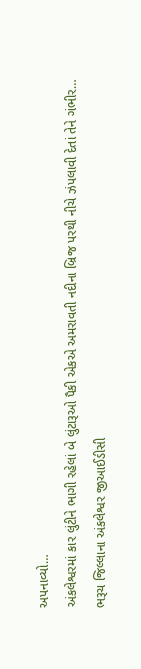અપનાવ્યો…
અંકલેશ્વરમાં કાર લુંટીને ભાગી રહેલાં બે લુંટારૂઓ પૈકી એકએ અમરાવતી નદીના બ્રિજ પરથી નીચે ઝંપલાવી દેતાં તેને ગંભીર…
ભરૂચ જિલ્લાના અંકલેશ્વર જીઆઈડીસી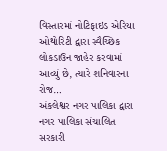વિસ્તારમાં નોટિફાઇડ એરિયા ઓથોરિટી દ્વારા સ્વૈચ્છિક લોકડાઉન જાહેર કરવામાં આવ્યું છે, ત્યારે શનિવારના રોજ…
અંકલેશ્વર નગર પાલિકા દ્વારા નગર પાલિકા સંચાલિત સરકારી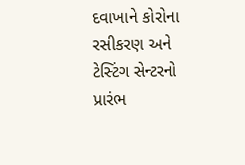દવાખાને કોરોના રસીકરણ અને ટેસ્ટિંગ સેન્ટરનો પ્રારંભ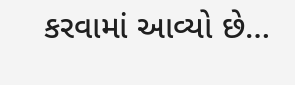કરવામાં આવ્યો છે…